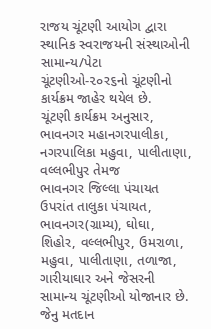રાજય ચૂંટણી આયોગ દ્વારા સ્થાનિક સ્વરાજયની સંસ્થાઓની સામાન્ય/પેટા ચૂંટણીઓ-૨૦ર૬નો ચૂંટણીનો
કાર્યક્રમ જાહેર થયેલ છે.
ચૂંટણી કાર્યક્રમ અનુસાર, ભાવનગર મહાનગરપાલીકા, નગરપાલિકા મહુવા, પાલીતાણા, વલ્લભીપુર તેમજ
ભાવનગર જિલ્લા પંચાયત ઉપરાંત તાલુકા પંચાયત, ભાવનગર(ગ્રામ્ય), ઘોઘા, શિહોર, વલ્લભીપુર, ઉમરાળા,
મહુવા, પાલીતાણા, તળાજા, ગારીયાઘાર અને જેસરની સામાન્ય ચૂંટણીઓ યોજાનાર છે. જેનુ મતદાન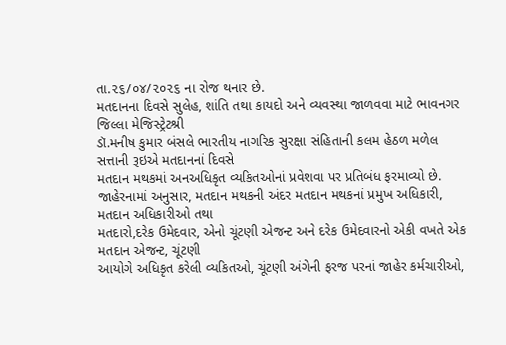તા.૨૬/૦૪/૨૦૨૬ ના રોજ થનાર છે.
મતદાનના દિવસે સુલેહ, શાંતિ તથા કાયદો અને વ્યવસ્થા જાળવવા માટે ભાવનગર જિલ્લા મેજિસ્ટ્રેટશ્રી
ડૉ.મનીષ કુમાર બંસલે ભારતીય નાગરિક સુરક્ષા સંહિતાની કલમ હેઠળ મળેલ સત્તાની રૂઇએ મતદાનનાં દિવસે
મતદાન મથકમાં અનઅધિકૃત વ્યકિતઓનાં પ્રવેશવા પર પ્રતિબંધ ફરમાવ્યો છે.
જાહેરનામાં અનુસાર, મતદાન મથકની અંદર મતદાન મથકનાં પ્રમુખ અધિકારી, મતદાન અધિકારીઓ તથા
મતદારો,દરેક ઉમેદવાર, એનો ચૂંટણી એજન્ટ અને દરેક ઉમેદવારનો એકી વખતે એક મતદાન એજન્ટ, ચૂંટણી
આયોગે અધિકૃત કરેલી વ્યકિતઓ, ચૂંટણી અંગેની ફરજ પરનાં જાહેર કર્મચારીઓ,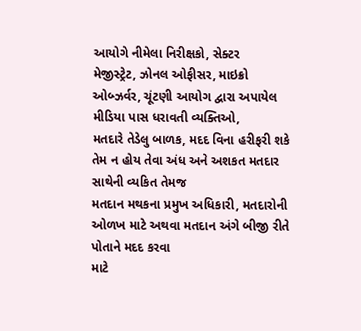આયોગે નીમેલા નિરીક્ષકો, સેક્ટર
મેજીસ્ટ્રેટ, ઝોનલ ઓફીસર, માઇક્રો ઓબ્ઝર્વર, ચૂંટણી આયોગ દ્વારા અપાયેલ મીડિયા પાસ ધરાવતી વ્યક્તિઓ,
મતદારે તેડેલુ બાળક, મદદ વિના હરીફરી શકે તેમ ન હોય તેવા અંધ અને અશકત મતદાર સાથેની વ્યકિત તેમજ
મતદાન મથકના પ્રમુખ અધિકારી, મતદારોની ઓળખ માટે અથવા મતદાન અંગે બીજી રીતે પોતાને મદદ કરવા
માટે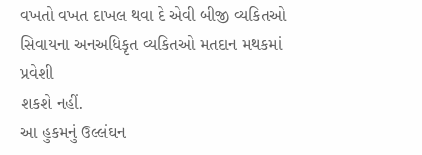વખતો વખત દાખલ થવા દે એવી બીજી વ્યકિતઓ સિવાયના અનઅધિકૃત વ્યકિતઓ મતદાન મથકમાં પ્રવેશી
શકશે નહીં.
આ હુકમનું ઉલ્લંઘન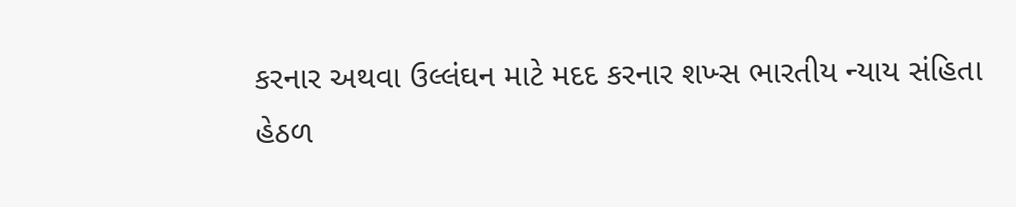કરનાર અથવા ઉલ્લંઘન માટે મદદ કરનાર શખ્સ ભારતીય ન્યાય સંહિતા હેઠળ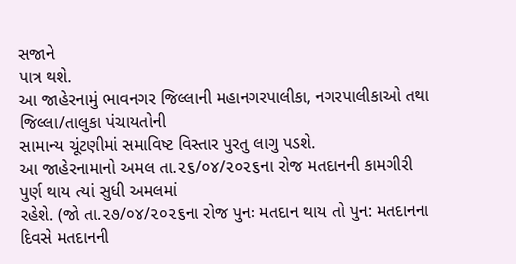સજાને
પાત્ર થશે.
આ જાહેરનામું ભાવનગર જિલ્લાની મહાનગરપાલીકા, નગરપાલીકાઓ તથા જિલ્લા/તાલુકા પંચાયતોની
સામાન્ય ચૂંટણીમાં સમાવિષ્ટ વિસ્તાર પુરતુ લાગુ પડશે.
આ જાહેરનામાનો અમલ તા.૨૬/૦૪/૨૦૨૬ના રોજ મતદાનની કામગીરી પુર્ણ થાય ત્યાં સુધી અમલમાં
રહેશે. (જો તા.૨૭/૦૪/૨૦૨૬ના રોજ પુનઃ મતદાન થાય તો પુન: મતદાનના દિવસે મતદાનની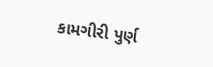કામગીરી પુર્ણ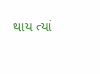થાય ત્યાં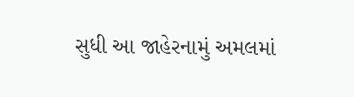સુધી આ જાહેરનામું અમલમાં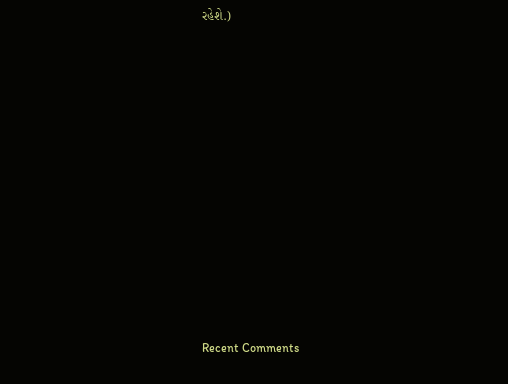રહેશે.)












Recent Comments